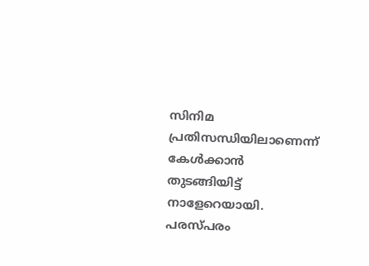സിനിമ പ്രതിസന്ധിയിലാണെന്ന് കേള്‍ക്കാന്‍ തുടങ്ങിയിട്ട് നാളേറെയായി. പരസ്പരം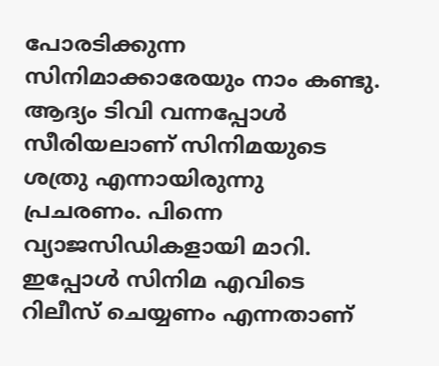പോരടിക്കുന്ന സിനിമാക്കാരേയും നാം കണ്ടു. ആദ്യം ടിവി വന്നപ്പോള്‍ സീരിയലാണ് സിനിമയുടെ ശത്രു എന്നായിരുന്നു പ്രചരണം. പിന്നെ വ്യാജസിഡികളായി മാറി. ഇപ്പോള്‍ സിനിമ എവിടെ റിലീസ് ചെയ്യണം എന്നതാണ്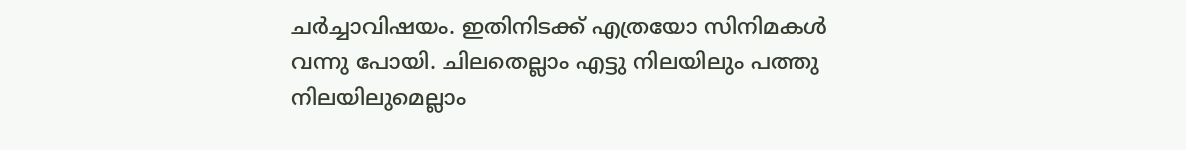ചര്‍ച്ചാവിഷയം. ഇതിനിടക്ക് എത്രയോ സിനിമകള്‍ വന്നു പോയി. ചിലതെല്ലാം എട്ടു നിലയിലും പത്തു നിലയിലുമെല്ലാം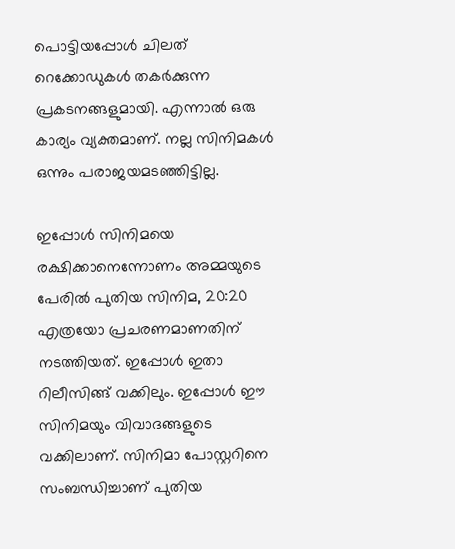പൊട്ടിയപ്പോള്‍ ചിലത് റെക്കോഡുകള്‍ തകര്‍ക്കുന്ന പ്രകടനങ്ങളുമായി. എന്നാല്‍ ഒരു കാര്യം വ്യക്തമാണ്. നല്ല സിനിമകള്‍ ഒന്നും പരാജയമടഞ്ഞിട്ടില്ല.

ഇപ്പോള്‍ സിനിമയെ രക്ഷിക്കാനെന്നോണം അമ്മയുടെ പേരില്‍ പുതിയ സിനിമ, 20:20 എത്രയോ പ്രചരണമാണതിന് നടത്തിയത്. ഇപ്പോള്‍ ഇതാ റിലീസിങ്ങ് വക്കിലും. ഇപ്പോള്‍ ഈ സിനിമയും വിവാദങ്ങളുടെ വക്കിലാണ്. സിനിമാ പോസ്റ്ററിനെ സംബന്ധിച്ചാണ് പുതിയ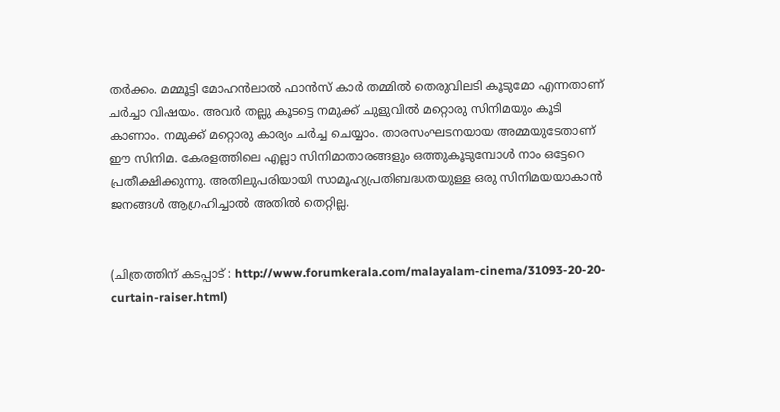തര്‍ക്കം. മമ്മൂട്ടി മോഹന്‍ലാല്‍ ഫാന്‍സ് കാര്‍ തമ്മില്‍ തെരുവിലടി കൂടുമോ എന്നതാണ് ചര്‍ച്ചാ വിഷയം. അവര്‍ തല്ലു കൂടട്ടെ നമുക്ക് ചുളുവില്‍ മറ്റൊരു സിനിമയും കൂടി കാണാം. നമുക്ക് മറ്റൊരു കാര്യം ചര്‍ച്ച ചെയ്യാം. താരസംഘടനയായ അമ്മയുടേതാണ് ഈ സിനിമ. കേരളത്തിലെ എല്ലാ സിനിമാതാരങ്ങളും ഒത്തുകൂടുമ്പോള്‍ നാം ഒട്ടേറെ പ്രതീക്ഷിക്കുന്നു. അതിലുപരിയായി സാമൂഹ്യപ്രതിബദ്ധതയുള്ള ഒരു സിനിമയയാകാന്‍ ജനങ്ങള്‍ ആഗ്രഹിച്ചാല്‍ അതില്‍ തെറ്റില്ല.


(ചിത്രത്തിന് കടപ്പാട് : http://www.forumkerala.com/malayalam-cinema/31093-20-20-curtain-raiser.html)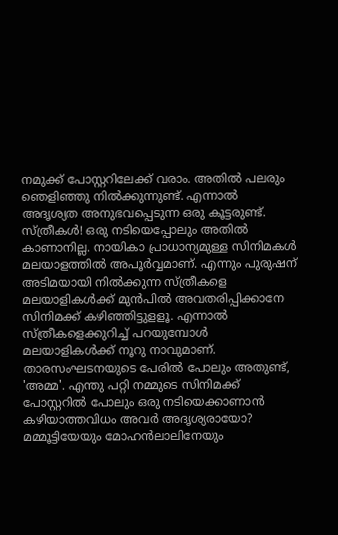നമുക്ക് പോസ്റ്ററിലേക്ക് വരാം. അതില്‍ പലരും ഞെളിഞ്ഞു നില്‍ക്കുന്നുണ്ട്. എന്നാല്‍ അദൃശ്യത അനുഭവപ്പെടുന്ന ഒരു കൂട്ടരുണ്ട്. സ്ത്രീകള്‍! ഒരു നടിയെപ്പോലും അതില്‍ കാണാനില്ല. നായികാ പ്രാധാന്യമുള്ള സിനിമകള്‍ മലയാളത്തില്‍ അപൂര്‍വ്വമാണ്. എന്നും പുരുഷന് അടിമയായി നില്‍ക്കുന്ന സ്ത്രീകളെ മലയാളികള്‍ക്ക് മുന്‍പില്‍ അവതരിപ്പിക്കാനേ സിനിമക്ക് കഴിഞ്ഞിട്ടുളളൂ. എന്നാല്‍ സ്ത്രീകളെക്കുറിച്ച് പറയുമ്പോള്‍ മലയാളികള്‍ക്ക് നൂറു നാവുമാണ്. താരസംഘടനയുടെ പേരില്‍ പോലും അതുണ്ട്, 'അമ്മ'. എന്തു പറ്റി നമ്മുടെ സിനിമക്ക് പോസ്റ്ററില്‍ പോലും ഒരു നടിയെക്കാണാന്‍ കഴിയാത്തവിധം അവര്‍ അദൃശ്യരായോ? മമ്മൂട്ടിയേയും മോഹന്‍ലാലിനേയും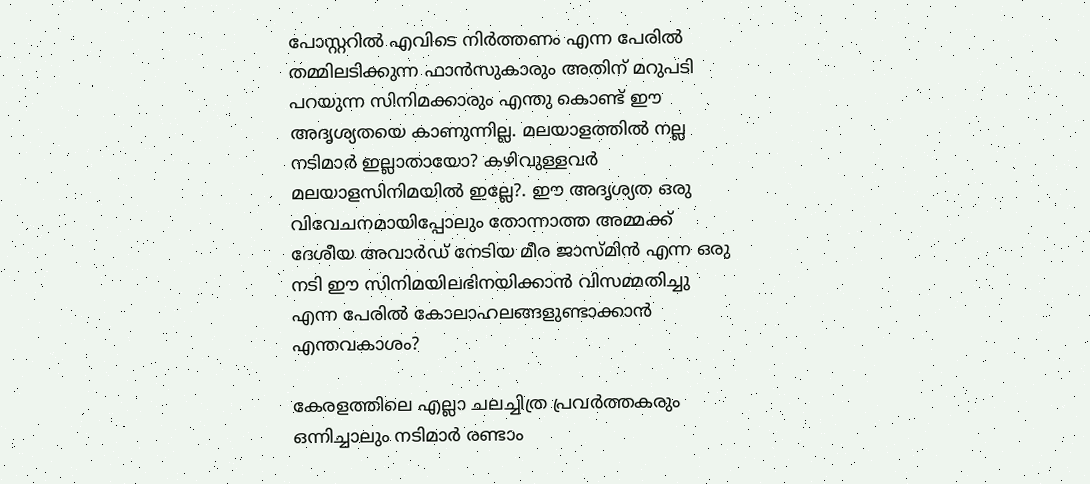പോസ്റ്ററില്‍ എവിടെ നിര്‍ത്തണം എന്ന പേരില്‍ തമ്മിലടിക്കുന്ന ഫാന്‍സുകാരും അതിന് മറുപടി പറയുന്ന സിനിമക്കാരും എന്തു കൊണ്ട് ഈ അദൃശ്യതയെ കാണുന്നില്ല. മലയാളത്തില്‍ നല്ല നടിമാര്‍ ഇല്ലാതായോ? കഴിവുള്ളവര്‍ മലയാളസിനിമയില്‍ ഇല്ലേ?. ഈ അദൃശ്യത ഒരു വിവേചനമായിപ്പോലും തോന്നാത്ത അമ്മക്ക് ദേശീയ അവാര്‍ഡ് നേടിയ മീര ജാസ്മിന്‍ എന്ന ഒരു നടി ഈ സിനിമയിലഭിനയിക്കാന്‍ വിസമ്മതിച്ചു എന്ന പേരില്‍ കോലാഹലങ്ങളുണ്ടാക്കാന്‍ എന്തവകാശം?

കേരളത്തിലെ എല്ലാ ചലച്ചിത്ര പ്രവര്‍ത്തകരും ഒന്നിച്ചാലും നടിമാര്‍ രണ്ടാം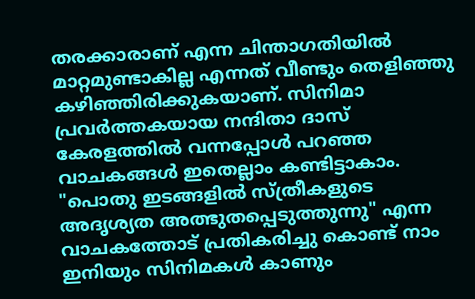തരക്കാരാണ് എന്ന ചിന്താഗതിയില്‍ മാറ്റമുണ്ടാകില്ല എന്നത് വീണ്ടും തെളിഞ്ഞു കഴിഞ്ഞിരിക്കുകയാണ്. സിനിമാ പ്രവര്‍ത്തകയായ നന്ദിതാ ദാസ് കേരളത്തില്‍ വന്നപ്പോള്‍ പറഞ്ഞ വാചകങ്ങള്‍ ഇതെല്ലാം കണ്ടിട്ടാകാം. "പൊതു ഇടങ്ങളില്‍ സ്ത്രീകളുടെ അദൃശ്യത അത്ഭുതപ്പെടുത്തുന്നു" എന്ന വാചകത്തോട് പ്രതികരിച്ചു കൊണ്ട് നാം ഇനിയും സിനിമകള്‍ കാണും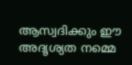ആസ്വദിക്കും ഈ അദൃശ്യത നമ്മെ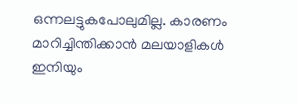ഒന്നലട്ടുകപോലുമില്ല. കാരണം മാറിച്ചിന്തിക്കാന്‍ മലയാളികള്‍ ഇനിയും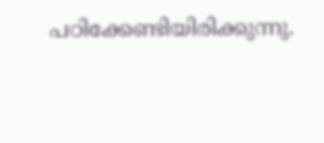പഠിക്കേണ്ടിയിരിക്കുന്നു.